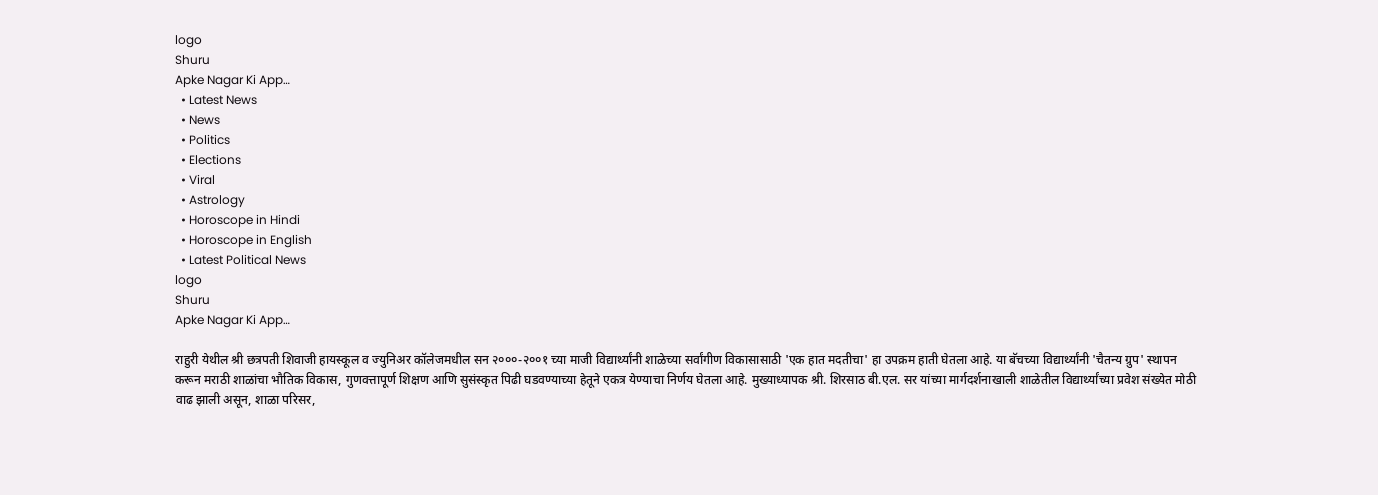logo
Shuru
Apke Nagar Ki App…
  • Latest News
  • News
  • Politics
  • Elections
  • Viral
  • Astrology
  • Horoscope in Hindi
  • Horoscope in English
  • Latest Political News
logo
Shuru
Apke Nagar Ki App…

राहुरी येथील श्री छत्रपती शिवाजी हायस्कूल व ज्युनिअर कॉलेजमधील सन २०००-२००१ च्या माजी विद्यार्थ्यांनी शाळेच्या सर्वांगीण विकासासाठी 'एक हात मदतीचा' हा उपक्रम हाती घेतला आहे. या बॅचच्या विद्यार्थ्यांनी 'चैतन्य ग्रुप' स्थापन करून मराठी शाळांचा भौतिक विकास, गुणवत्तापूर्ण शिक्षण आणि सुसंस्कृत पिढी घडवण्याच्या हेतूने एकत्र येण्याचा निर्णय घेतला आहे. मुख्याध्यापक श्री. शिरसाठ बी.एल. सर यांच्या मार्गदर्शनाखाली शाळेतील विद्यार्थ्यांच्या प्रवेश संख्येत मोठी वाढ झाली असून, शाळा परिसर,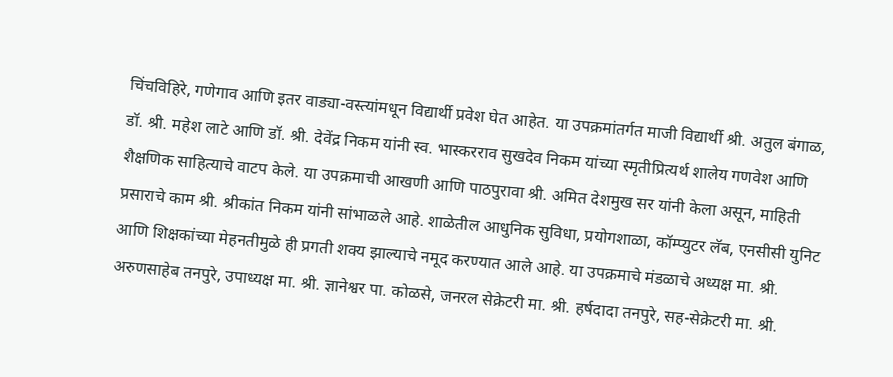चिंचविहिरे, गणेगाव आणि इतर वाड्या-वस्त्यांमधून विद्यार्थी प्रवेश घेत आहेत. या उपक्रमांतर्गत माजी विद्यार्थी श्री. अतुल बंगाळ, डॉ. श्री. महेश लाटे आणि डॉ. श्री. देवेंद्र निकम यांनी स्व. भास्करराव सुखदेव निकम यांच्या स्मृतीप्रित्यर्थ शालेय गणवेश आणि शैक्षणिक साहित्याचे वाटप केले. या उपक्रमाची आखणी आणि पाठपुरावा श्री. अमित देशमुख सर यांनी केला असून, माहिती प्रसाराचे काम श्री. श्रीकांत निकम यांनी सांभाळले आहे. शाळेतील आधुनिक सुविधा, प्रयोगशाळा, कॉम्प्युटर लॅब, एनसीसी युनिट आणि शिक्षकांच्या मेहनतीमुळे ही प्रगती शक्य झाल्याचे नमूद करण्यात आले आहे. या उपक्रमाचे मंडळाचे अध्यक्ष मा. श्री. अरुणसाहेब तनपुरे, उपाध्यक्ष मा. श्री. ज्ञानेश्वर पा. कोळसे, जनरल सेक्रेटरी मा. श्री. हर्षदादा तनपुरे, सह-सेक्रेटरी मा. श्री.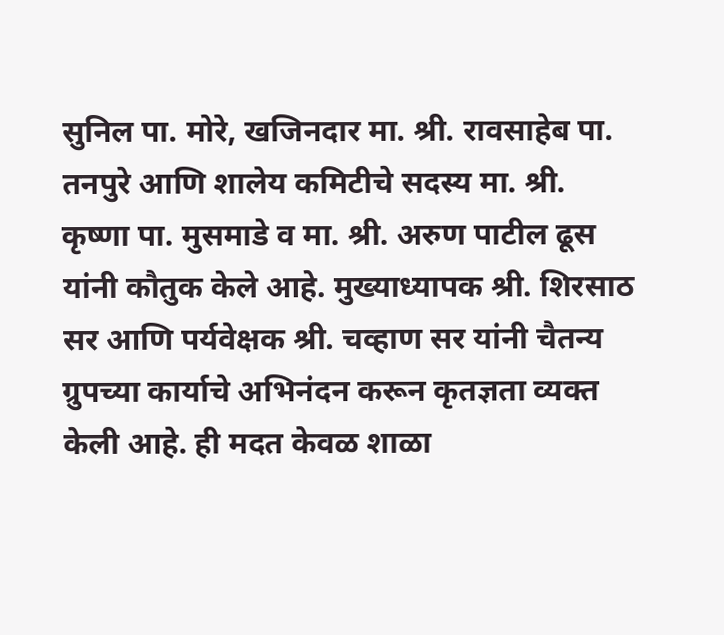सुनिल पा. मोरे, खजिनदार मा. श्री. रावसाहेब पा. तनपुरे आणि शालेय कमिटीचे सदस्य मा. श्री. कृष्णा पा. मुसमाडे व मा. श्री. अरुण पाटील ढूस यांनी कौतुक केले आहे. मुख्याध्यापक श्री. शिरसाठ सर आणि पर्यवेक्षक श्री. चव्हाण सर यांनी चैतन्य ग्रुपच्या कार्याचे अभिनंदन करून कृतज्ञता व्यक्त केली आहे. ही मदत केवळ शाळा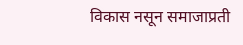विकास नसून समाजाप्रती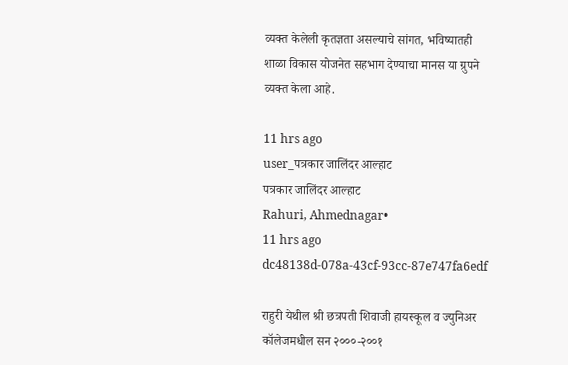व्यक्त केलेली कृतज्ञता असल्याचे सांगत, भविष्यातही शाळा विकास योजनेत सहभाग देण्याचा मानस या ग्रुपने व्यक्त केला आहे.

11 hrs ago
user_पत्रकार जालिंदर आल्हाट
पत्रकार जालिंदर आल्हाट
Rahuri, Ahmednagar•
11 hrs ago
dc48138d-078a-43cf-93cc-87e747fa6edf

राहुरी येथील श्री छत्रपती शिवाजी हायस्कूल व ज्युनिअर कॉलेजमधील सन २०००-२००१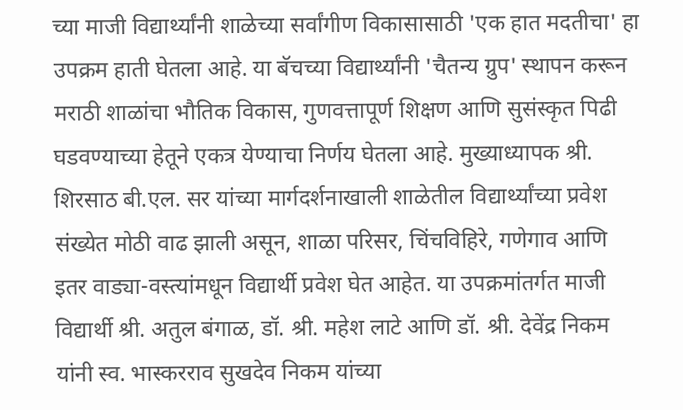च्या माजी विद्यार्थ्यांनी शाळेच्या सर्वांगीण विकासासाठी 'एक हात मदतीचा' हा उपक्रम हाती घेतला आहे. या बॅचच्या विद्यार्थ्यांनी 'चैतन्य ग्रुप' स्थापन करून मराठी शाळांचा भौतिक विकास, गुणवत्तापूर्ण शिक्षण आणि सुसंस्कृत पिढी घडवण्याच्या हेतूने एकत्र येण्याचा निर्णय घेतला आहे. मुख्याध्यापक श्री. शिरसाठ बी.एल. सर यांच्या मार्गदर्शनाखाली शाळेतील विद्यार्थ्यांच्या प्रवेश संख्येत मोठी वाढ झाली असून, शाळा परिसर, चिंचविहिरे, गणेगाव आणि इतर वाड्या-वस्त्यांमधून विद्यार्थी प्रवेश घेत आहेत. या उपक्रमांतर्गत माजी विद्यार्थी श्री. अतुल बंगाळ, डॉ. श्री. महेश लाटे आणि डॉ. श्री. देवेंद्र निकम यांनी स्व. भास्करराव सुखदेव निकम यांच्या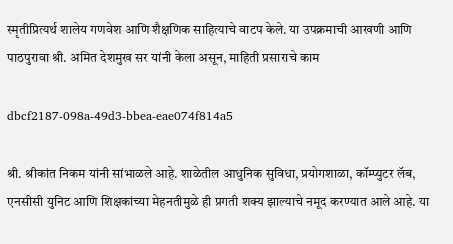स्मृतीप्रित्यर्थ शालेय गणवेश आणि शैक्षणिक साहित्याचे वाटप केले. या उपक्रमाची आखणी आणि पाठपुरावा श्री. अमित देशमुख सर यांनी केला असून, माहिती प्रसाराचे काम

dbcf2187-098a-49d3-bbea-eae074f814a5

श्री. श्रीकांत निकम यांनी सांभाळले आहे. शाळेतील आधुनिक सुविधा, प्रयोगशाळा, कॉम्प्युटर लॅब, एनसीसी युनिट आणि शिक्षकांच्या मेहनतीमुळे ही प्रगती शक्य झाल्याचे नमूद करण्यात आले आहे. या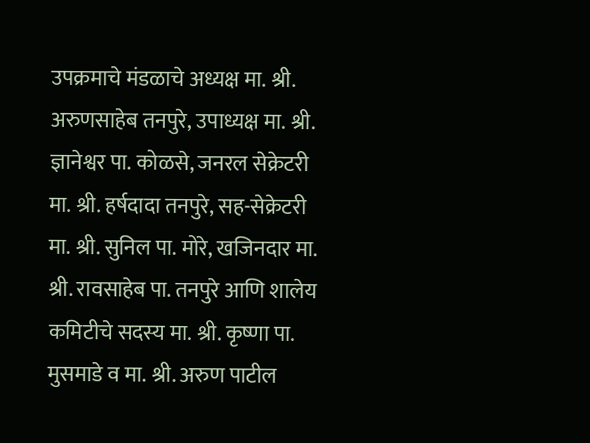उपक्रमाचे मंडळाचे अध्यक्ष मा. श्री. अरुणसाहेब तनपुरे, उपाध्यक्ष मा. श्री. ज्ञानेश्वर पा. कोळसे, जनरल सेक्रेटरी मा. श्री. हर्षदादा तनपुरे, सह-सेक्रेटरी मा. श्री. सुनिल पा. मोरे, खजिनदार मा. श्री. रावसाहेब पा. तनपुरे आणि शालेय कमिटीचे सदस्य मा. श्री. कृष्णा पा. मुसमाडे व मा. श्री. अरुण पाटील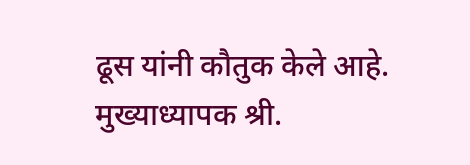ढूस यांनी कौतुक केले आहे. मुख्याध्यापक श्री.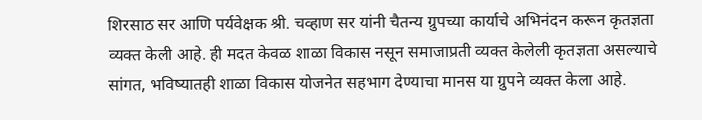शिरसाठ सर आणि पर्यवेक्षक श्री. चव्हाण सर यांनी चैतन्य ग्रुपच्या कार्याचे अभिनंदन करून कृतज्ञता व्यक्त केली आहे. ही मदत केवळ शाळा विकास नसून समाजाप्रती व्यक्त केलेली कृतज्ञता असल्याचे सांगत, भविष्यातही शाळा विकास योजनेत सहभाग देण्याचा मानस या ग्रुपने व्यक्त केला आहे.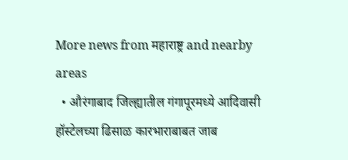More news from महाराष्ट्र and nearby areas
  • औरंगाबाद जिल्ह्यातील गंगापूरमध्ये आदिवासी हॉस्टेलच्या ढिसाळ कारभाराबाबत जाब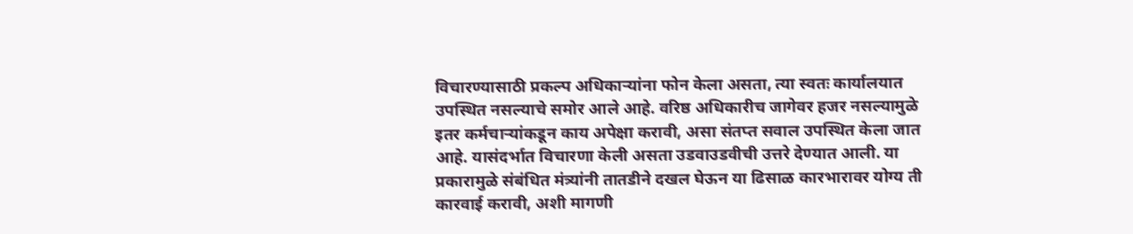विचारण्यासाठी प्रकल्प अधिकाऱ्यांना फोन केला असता, त्या स्वतः कार्यालयात उपस्थित नसल्याचे समोर आले आहे. वरिष्ठ अधिकारीच जागेवर हजर नसल्यामुळे इतर कर्मचाऱ्यांकडून काय अपेक्षा करावी, असा संतप्त सवाल उपस्थित केला जात आहे. यासंदर्भात विचारणा केली असता उडवाउडवीची उत्तरे देण्यात आली. या प्रकारामुळे संबंधित मंत्र्यांनी तातडीने दखल घेऊन या ढिसाळ कारभारावर योग्य ती कारवाई करावी, अशी मागणी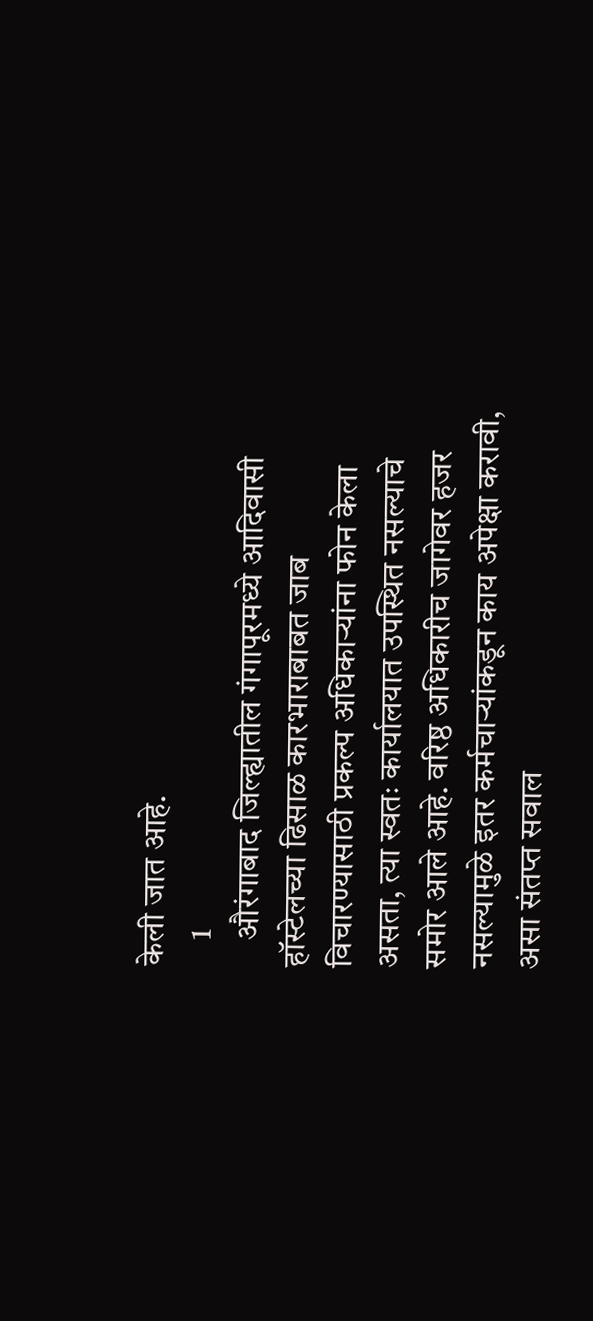केली जात आहे.
    1
    औरंगाबाद जिल्ह्यातील गंगापूरमध्ये आदिवासी हॉस्टेलच्या ढिसाळ कारभाराबाबत जाब विचारण्यासाठी प्रकल्प अधिकाऱ्यांना फोन केला असता, त्या स्वतः कार्यालयात उपस्थित नसल्याचे समोर आले आहे. वरिष्ठ अधिकारीच जागेवर हजर नसल्यामुळे इतर कर्मचाऱ्यांकडून काय अपेक्षा करावी, असा संतप्त सवाल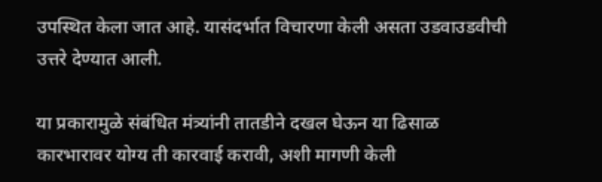उपस्थित केला जात आहे. यासंदर्भात विचारणा केली असता उडवाउडवीची उत्तरे देण्यात आली.

या प्रकारामुळे संबंधित मंत्र्यांनी तातडीने दखल घेऊन या ढिसाळ कारभारावर योग्य ती कारवाई करावी, अशी मागणी केली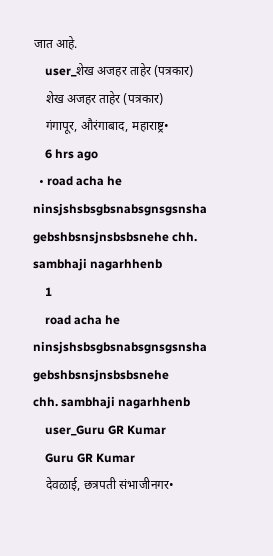जात आहे.
    user_शेख अजहर ताहेर (पत्रकार)
    शेख अजहर ताहेर (पत्रकार)
    गंगापूर, औरंगाबाद, महाराष्ट्र•
    6 hrs ago
  • road acha he ninsjshsbsgbsnabsgnsgsnsha gebshbsnsjnsbsbsnehe chh. sambhaji nagarhhenb
    1
    road acha he ninsjshsbsgbsnabsgnsgsnsha  gebshbsnsjnsbsbsnehe
chh. sambhaji nagarhhenb
    user_Guru GR Kumar
    Guru GR Kumar
    देवळाई, छत्रपती संभाजीनगर•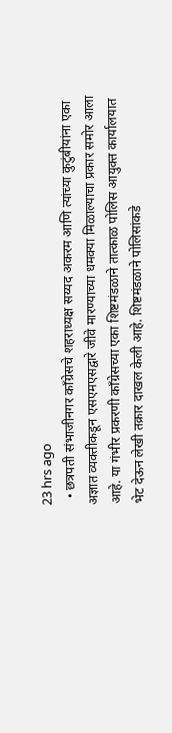23 hrs ago
  • छत्रपती संभाजीनगर काँग्रेसचे शहराध्यक्ष सय्यद अकरम आणि त्यांच्या कुटुंबीयांना एका अज्ञात व्यक्तीकडून एसएमएसद्वारे जीवे मारण्याच्या धमक्या मिळाल्याचा प्रकार समोर आला आहे. या गंभीर प्रकरणी काँग्रेसच्या एका शिष्टमंडळाने तात्काळ पोलिस आयुक्त कार्यालयात भेट देऊन लेखी तक्रार दाखल केली आहे. शिष्टमंडळाने पोलिसांकडे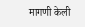मागणी केली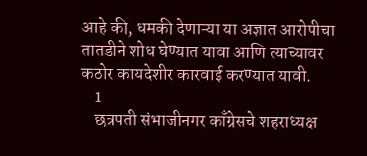आहे की, धमकी देणाऱ्या या अज्ञात आरोपीचा तातडीने शोध घेण्यात यावा आणि त्याच्यावर कठोर कायदेशीर कारवाई करण्यात यावी.
    1
    छत्रपती संभाजीनगर काँग्रेसचे शहराध्यक्ष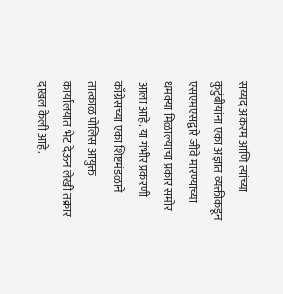सय्यद अकरम आणि त्यांच्या कुटुंबीयांना एका अज्ञात व्यक्तीकडून एसएमएसद्वारे जीवे मारण्याच्या धमक्या मिळाल्याचा प्रकार समोर आला आहे. या गंभीर प्रकरणी काँग्रेसच्या एका शिष्टमंडळाने तात्काळ पोलिस आयुक्त कार्यालयात भेट देऊन लेखी तक्रार दाखल केली आहे.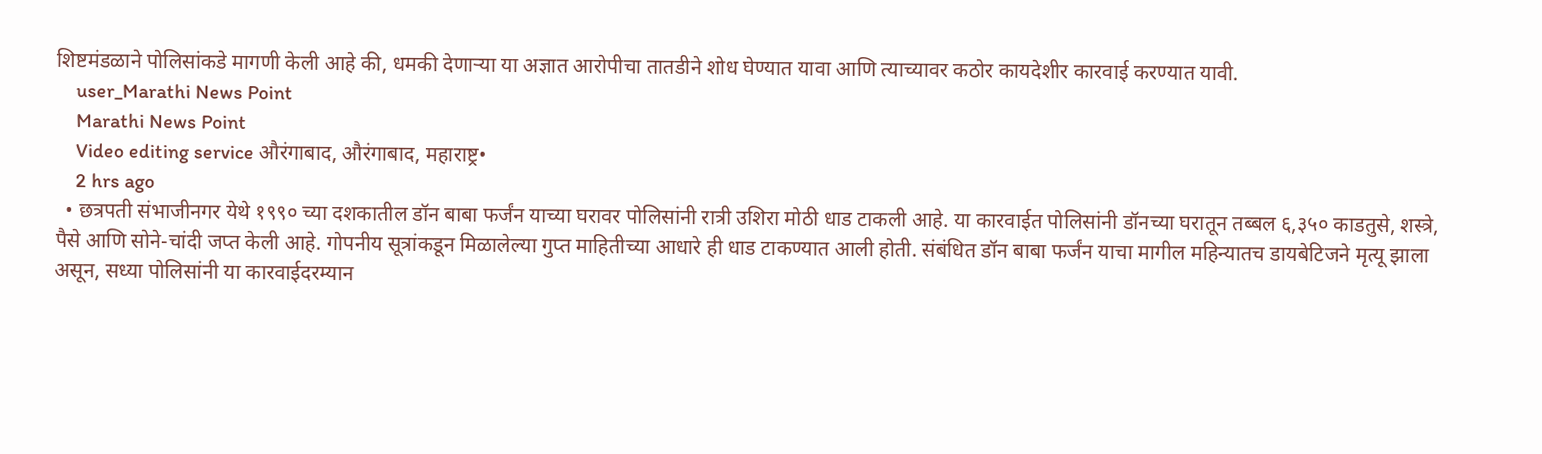शिष्टमंडळाने पोलिसांकडे मागणी केली आहे की, धमकी देणाऱ्या या अज्ञात आरोपीचा तातडीने शोध घेण्यात यावा आणि त्याच्यावर कठोर कायदेशीर कारवाई करण्यात यावी.
    user_Marathi News Point
    Marathi News Point
    Video editing service औरंगाबाद, औरंगाबाद, महाराष्ट्र•
    2 hrs ago
  • छत्रपती संभाजीनगर येथे १९९० च्या दशकातील डॉन बाबा फर्जंन याच्या घरावर पोलिसांनी रात्री उशिरा मोठी धाड टाकली आहे. या कारवाईत पोलिसांनी डॉनच्या घरातून तब्बल ६,३५० काडतुसे, शस्त्रे, पैसे आणि सोने-चांदी जप्त केली आहे. गोपनीय सूत्रांकडून मिळालेल्या गुप्त माहितीच्या आधारे ही धाड टाकण्यात आली होती. संबंधित डॉन बाबा फर्जंन याचा मागील महिन्यातच डायबेटिजने मृत्यू झाला असून, सध्या पोलिसांनी या कारवाईदरम्यान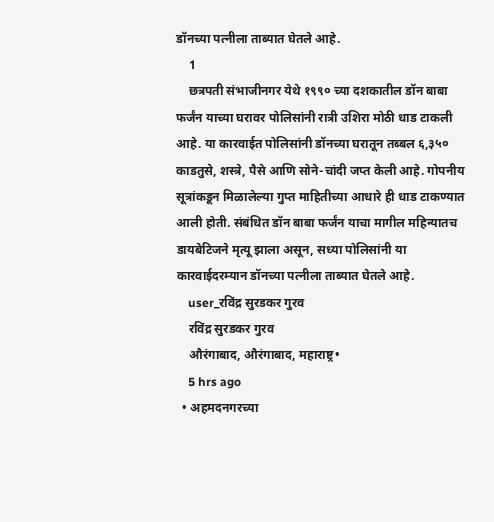डॉनच्या पत्नीला ताब्यात घेतले आहे.
    1
    छत्रपती संभाजीनगर येथे १९९० च्या दशकातील डॉन बाबा फर्जंन याच्या घरावर पोलिसांनी रात्री उशिरा मोठी धाड टाकली आहे. या कारवाईत पोलिसांनी डॉनच्या घरातून तब्बल ६,३५० काडतुसे, शस्त्रे, पैसे आणि सोने-चांदी जप्त केली आहे. गोपनीय सूत्रांकडून मिळालेल्या गुप्त माहितीच्या आधारे ही धाड टाकण्यात आली होती. संबंधित डॉन बाबा फर्जंन याचा मागील महिन्यातच डायबेटिजने मृत्यू झाला असून, सध्या पोलिसांनी या कारवाईदरम्यान डॉनच्या पत्नीला ताब्यात घेतले आहे.
    user_रविंद्र सुरडकर गुरव
    रविंद्र सुरडकर गुरव
    औरंगाबाद, औरंगाबाद, महाराष्ट्र•
    5 hrs ago
  • अहमदनगरच्या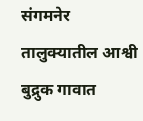संगमनेर तालुक्यातील आश्वी बुद्रुक गावात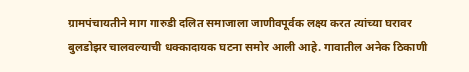ग्रामपंचायतीने माग गारुडी दलित समाजाला जाणीवपूर्वक लक्ष्य करत त्यांच्या घरावर बुलडोझर चालवल्याची धक्कादायक घटना समोर आली आहे. गावातील अनेक ठिकाणी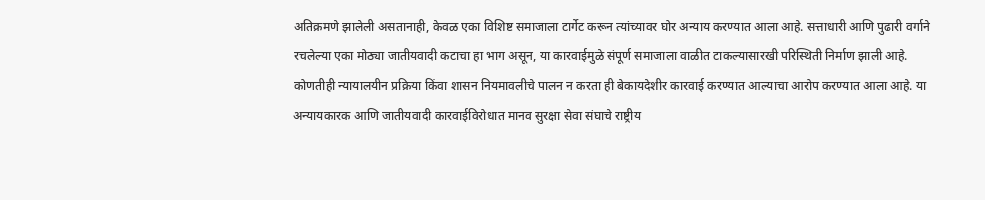अतिक्रमणे झालेली असतानाही, केवळ एका विशिष्ट समाजाला टार्गेट करून त्यांच्यावर घोर अन्याय करण्यात आला आहे. सत्ताधारी आणि पुढारी वर्गाने रचलेल्या एका मोठ्या जातीयवादी कटाचा हा भाग असून, या कारवाईमुळे संपूर्ण समाजाला वाळीत टाकल्यासारखी परिस्थिती निर्माण झाली आहे. कोणतीही न्यायालयीन प्रक्रिया किंवा शासन नियमावलीचे पालन न करता ही बेकायदेशीर कारवाई करण्यात आल्याचा आरोप करण्यात आला आहे. या अन्यायकारक आणि जातीयवादी कारवाईविरोधात मानव सुरक्षा सेवा संघाचे राष्ट्रीय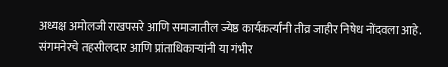अध्यक्ष अमोलजी राखपसरे आणि समाजातील ज्येष्ठ कार्यकर्त्यांनी तीव्र जाहीर निषेध नोंदवला आहे. संगमनेरचे तहसीलदार आणि प्रांताधिकाऱ्यांनी या गंभीर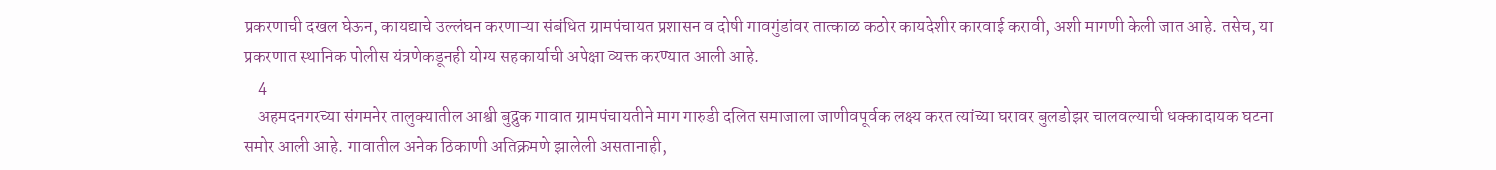प्रकरणाची दखल घेऊन, कायद्याचे उल्लंघन करणाऱ्या संबंधित ग्रामपंचायत प्रशासन व दोषी गावगुंडांवर तात्काळ कठोर कायदेशीर कारवाई करावी, अशी मागणी केली जात आहे. तसेच, या प्रकरणात स्थानिक पोलीस यंत्रणेकडूनही योग्य सहकार्याची अपेक्षा व्यक्त करण्यात आली आहे.
    4
    अहमदनगरच्या संगमनेर तालुक्यातील आश्वी बुद्रुक गावात ग्रामपंचायतीने माग गारुडी दलित समाजाला जाणीवपूर्वक लक्ष्य करत त्यांच्या घरावर बुलडोझर चालवल्याची धक्कादायक घटना समोर आली आहे. गावातील अनेक ठिकाणी अतिक्रमणे झालेली असतानाही,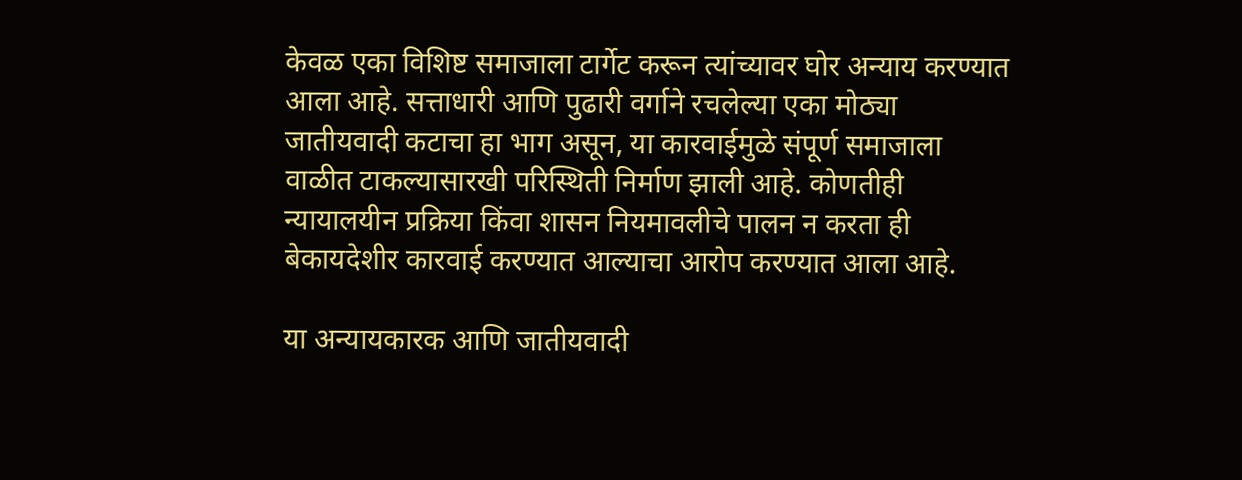केवळ एका विशिष्ट समाजाला टार्गेट करून त्यांच्यावर घोर अन्याय करण्यात आला आहे. सत्ताधारी आणि पुढारी वर्गाने रचलेल्या एका मोठ्या जातीयवादी कटाचा हा भाग असून, या कारवाईमुळे संपूर्ण समाजाला वाळीत टाकल्यासारखी परिस्थिती निर्माण झाली आहे. कोणतीही न्यायालयीन प्रक्रिया किंवा शासन नियमावलीचे पालन न करता ही बेकायदेशीर कारवाई करण्यात आल्याचा आरोप करण्यात आला आहे.

या अन्यायकारक आणि जातीयवादी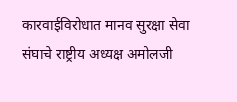कारवाईविरोधात मानव सुरक्षा सेवा संघाचे राष्ट्रीय अध्यक्ष अमोलजी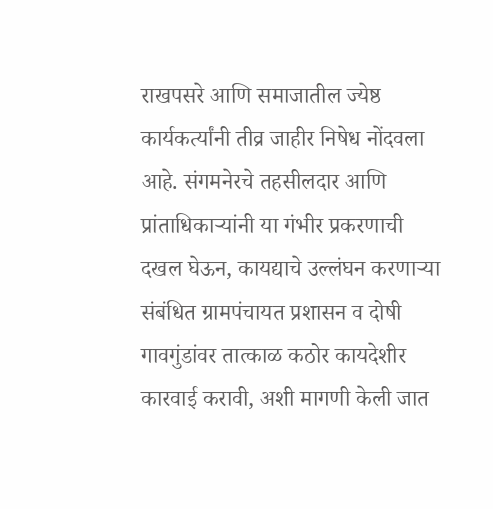राखपसरे आणि समाजातील ज्येष्ठ कार्यकर्त्यांनी तीव्र जाहीर निषेध नोंदवला आहे. संगमनेरचे तहसीलदार आणि प्रांताधिकाऱ्यांनी या गंभीर प्रकरणाची दखल घेऊन, कायद्याचे उल्लंघन करणाऱ्या संबंधित ग्रामपंचायत प्रशासन व दोषी गावगुंडांवर तात्काळ कठोर कायदेशीर कारवाई करावी, अशी मागणी केली जात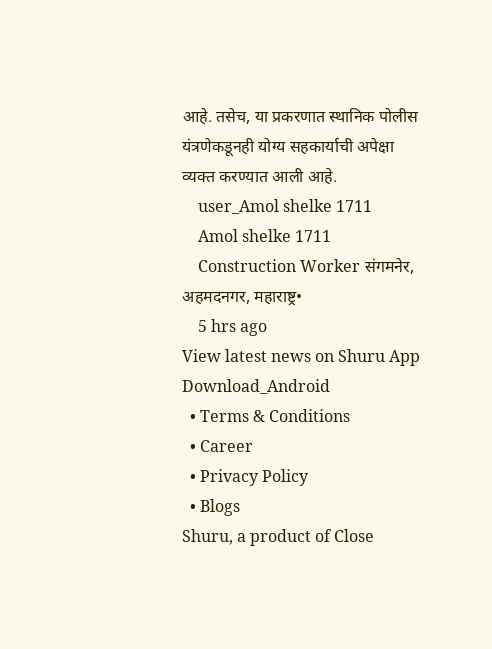आहे. तसेच, या प्रकरणात स्थानिक पोलीस यंत्रणेकडूनही योग्य सहकार्याची अपेक्षा व्यक्त करण्यात आली आहे.
    user_Amol shelke 1711
    Amol shelke 1711
    Construction Worker संगमनेर, अहमदनगर, महाराष्ट्र•
    5 hrs ago
View latest news on Shuru App
Download_Android
  • Terms & Conditions
  • Career
  • Privacy Policy
  • Blogs
Shuru, a product of Close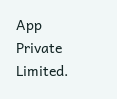App Private Limited.